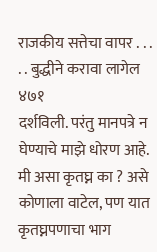राजकीय सत्तेचा वापर . . . . . बुद्धीने करावा लागेल ४७१
दर्शविली. परंतु मानपत्रे न घेण्याचे माझे धोरण आहे. मी असा कृतघ्न का ? असे कोणाला वाटेल, पण यात कृतघ्नपणाचा भाग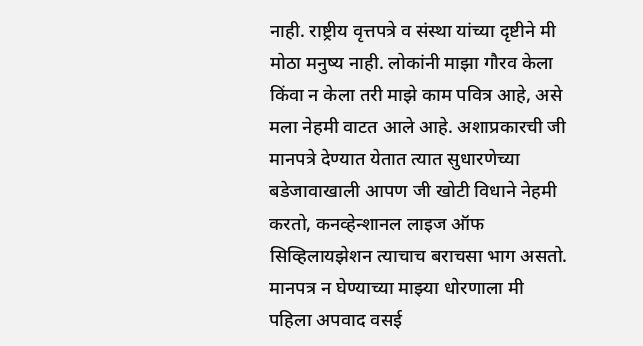नाही. राष्ट्रीय वृत्तपत्रे व संस्था यांच्या दृष्टीने मी मोठा मनुष्य नाही. लोकांनी माझा गौरव केला किंवा न केला तरी माझे काम पवित्र आहे, असे मला नेहमी वाटत आले आहे. अशाप्रकारची जी मानपत्रे देण्यात येतात त्यात सुधारणेच्या बडेजावाखाली आपण जी खोटी विधाने नेहमी करतो, कनव्हेन्शानल लाइज ऑफ सिव्हिलायझेशन त्याचाच बराचसा भाग असतो. मानपत्र न घेण्याच्या माझ्या धोरणाला मी पहिला अपवाद वसई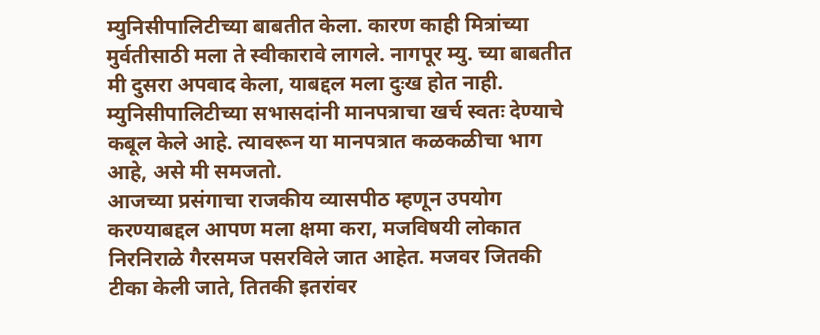म्युनिसीपालिटीच्या बाबतीत केला. कारण काही मित्रांच्या मुर्वतीसाठी मला ते स्वीकारावे लागले. नागपूर म्यु. च्या बाबतीत मी दुसरा अपवाद केला, याबद्दल मला दुःख होत नाही. म्युनिसीपालिटीच्या सभासदांनी मानपत्राचा खर्च स्वतः देण्याचे कबूल केले आहे. त्यावरून या मानपत्रात कळकळीचा भाग आहे, असे मी समजतो.
आजच्या प्रसंगाचा राजकीय व्यासपीठ म्हणून उपयोग करण्याबद्दल आपण मला क्षमा करा, मजविषयी लोकात निरनिराळे गैरसमज पसरविले जात आहेत. मजवर जितकी टीका केली जाते, तितकी इतरांवर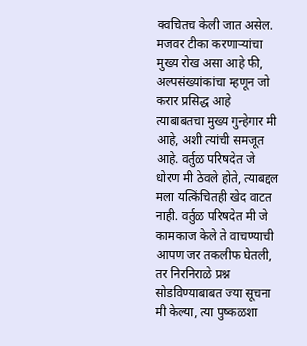क्वचितच केली जात असेल. मजवर टीका करणाऱ्यांचा मुख्य रोख असा आहे फी, अल्पसंख्यांकांचा म्हणून जो करार प्रसिद्ध आहे त्याबाबतचा मुख्य गुन्हेगार मी आहे, अशी त्यांची समजूत आहे. वर्तुळ परिषदेत जे धोरण मी ठेवले होते, त्याबद्दल मला यत्किंचितही खेद वाटत नाही. वर्तुळ परिषदेत मी जे कामकाज केले ते वाचण्याची आपण जर तकलीफ घेतली, तर निरनिराळे प्रश्न सोडविण्याबाबत ज्या सूचना मी केल्या, त्या पुष्कळशा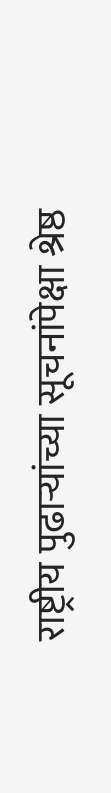राष्ट्रीय पुढाऱ्यांच्या सूचनांपेक्षा श्रेष्ठ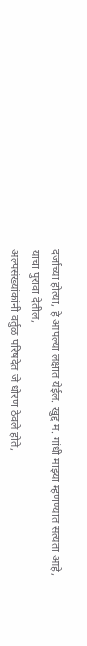दर्जाच्या होत्या, हे आपल्या लक्षात येईल. खुद्द म. गांधी माझ्या म्हणण्यात सत्यता आहे,
याचा पुरावा देतील,
अल्पसंख्यांकांनी वर्तुळ परिषदेत जे धोरण ठेवले होते,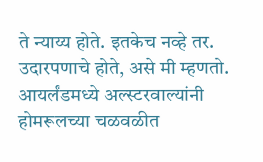ते न्याय्य होते. इतकेच नव्हे तर. उदारपणाचे होते, असे मी म्हणतो. आयर्लंडमध्ये अल्स्टरवाल्यांनी होमरूलच्या चळवळीत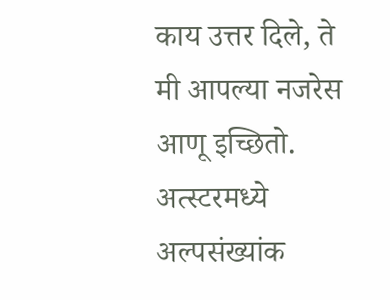काय उत्तर दिले, ते मी आपल्या नजरेस आणू इच्छितो. अत्स्टरमध्ये अल्पसंख्यांक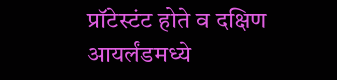प्रॉटेस्टंट होते व दक्षिण आयर्लंडमध्ये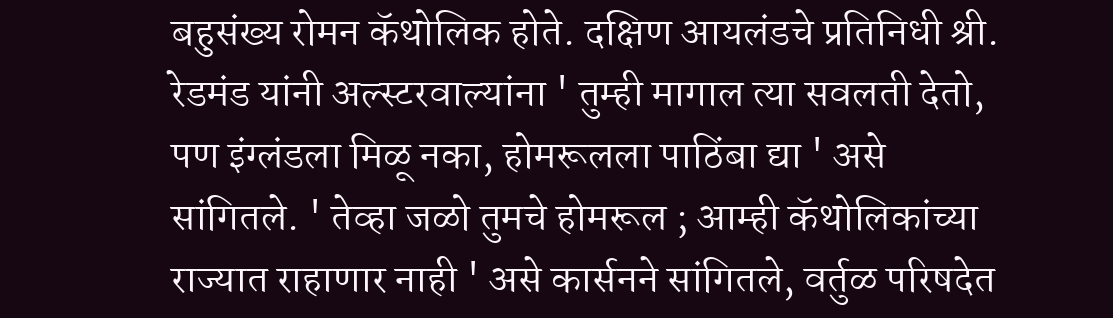बहुसंख्य रोमन कॅथोलिक होते. दक्षिण आयलंडचे प्रतिनिधी श्री. रेडमंड यांनी अल्स्टरवाल्यांना ' तुम्ही मागाल त्या सवलती देतो, पण इंग्लंडला मिळू नका, होमरूलला पाठिंबा द्या ' असे सांगितले. ' तेव्हा जळो तुमचे होमरूल ; आम्ही कॅथोलिकांच्या राज्यात राहाणार नाही ' असे कार्सनने सांगितले, वर्तुळ परिषदेत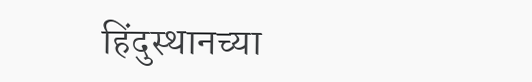हिंदुस्थानच्या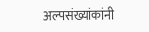अल्पसंख्यांकांनी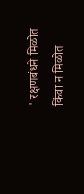' रक्षणबंधने मिळोत किंवा न मिळोत